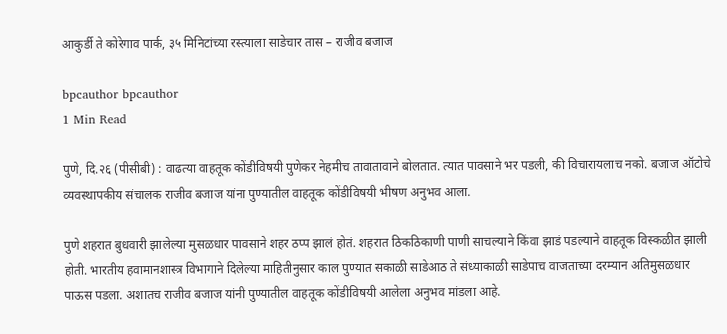आकुर्डी ते कोरेगाव पार्क, ३५ मिनिटांच्या रस्त्याला साडेचार तास – राजीव बजाज

bpcauthor bpcauthor
1 Min Read

पुणे, दि.२६ (पीसीबी) : वाढत्या वाहतूक कोंडीविषयी पुणेकर नेहमीच तावातावाने बोलतात. त्यात पावसाने भर पडली, की विचारायलाच नको. बजाज ऑटोचे व्यवस्थापकीय संचालक राजीव बजाज यांना पुण्यातील वाहतूक कोंडीविषयी भीषण अनुभव आला.

पुणे शहरात बुधवारी झालेल्या मुसळधार पावसाने शहर ठप्प झालं होतं. शहरात ठिकठिकाणी पाणी साचल्याने किंवा झाडं पडल्याने वाहतूक विस्कळीत झाली होती. भारतीय हवामानशास्त्र विभागाने दिलेल्या माहितीनुसार काल पुण्यात सकाळी साडेआठ ते संध्याकाळी साडेपाच वाजताच्या दरम्यान अतिमुसळधार पाऊस पडला. अशातच राजीव बजाज यांनी पुण्यातील वाहतूक कोंडीविषयी आलेला अनुभव मांडला आहे.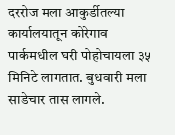दररोज मला आकुर्डीतल्या कार्यालयातून कोरेगाव पार्कमधील घरी पोहोचायला ३५ मिनिटे लागतात. बुधवारी मला साडेचार तास लागले.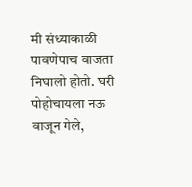मी संध्याकाळी पावणेपाच वाजता निघालो होतो. घरी पोहोचायला नऊ वाजून गेले,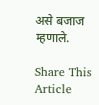असे बजाज म्हणाले.

Share This Article